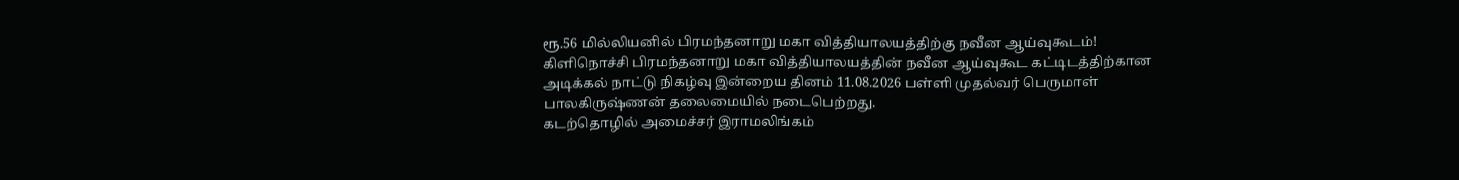ரூ.56 மில்லியனில் பிரமந்தனாறு மகா வித்தியாலயத்திற்கு நவீன ஆய்வுகூடம்!
கிளிநொச்சி பிரமந்தனாறு மகா வித்தியாலயத்தின் நவீன ஆய்வுகூட கட்டிடத்திற்கான அடிக்கல் நாட்டு நிகழ்வு இன்றைய தினம் 11.08.2026 பள்ளி முதல்வர் பெருமாள் பாலகிருஷ்ணன் தலைமையில் நடைபெற்றது.
கடற்தொழில் அமைச்சர் இராமலிங்கம்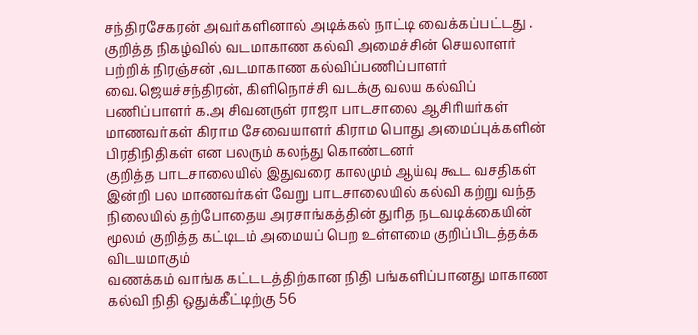சந்திரசேகரன் அவர்களினால் அடிக்கல் நாட்டி வைக்கப்பட்டது .
குறித்த நிகழ்வில் வடமாகாண கல்வி அமைச்சின் செயலாளர் பற்றிக் நிரஞ்சன் ,வடமாகாண கல்விப்பணிப்பாளர் வை.ஜெயச்சந்திரன், கிளிநொச்சி வடக்கு வலய கல்விப் பணிப்பாளர் க.அ சிவனருள் ராஜா பாடசாலை ஆசிரியர்கள் மாணவர்கள் கிராம சேவையாளர் கிராம பொது அமைப்புக்களின் பிரதிநிதிகள் என பலரும் கலந்து கொண்டனர்
குறித்த பாடசாலையில் இதுவரை காலமும் ஆய்வு கூட வசதிகள் இன்றி பல மாணவர்கள் வேறு பாடசாலையில் கல்வி கற்று வந்த நிலையில் தற்போதைய அரசாங்கத்தின் துரித நடவடிக்கையின் மூலம் குறித்த கட்டிடம் அமையப் பெற உள்ளமை குறிப்பிடத்தக்க விடயமாகும்
வணக்கம் வாங்க கட்டடத்திற்கான நிதி பங்களிப்பானது மாகாண கல்வி நிதி ஒதுக்கீட்டிற்கு 56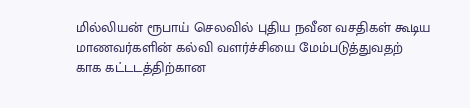மில்லியன் ரூபாய் செலவில் புதிய நவீன வசதிகள் கூடிய மாணவர்களின் கல்வி வளர்ச்சியை மேம்படுத்துவதற்
காக கட்டடத்திற்கான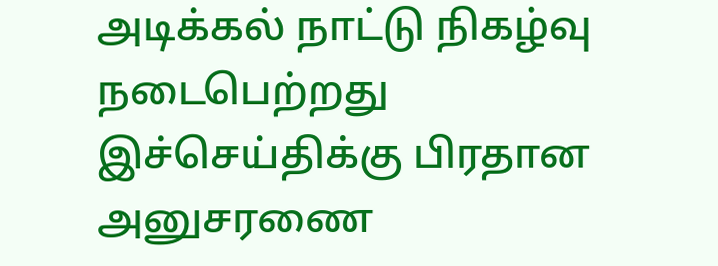அடிக்கல் நாட்டு நிகழ்வு நடைபெற்றது
இச்செய்திக்கு பிரதான அனுசரணை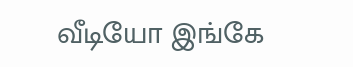வீடியோ இங்கே